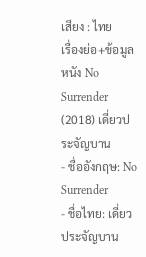เสียง : ไทย
เรื่องย่อ+ข้อมูลหนัง No Surrender (2018) เดี่ยวประจัญบาน
- ชื่ออังกฤษ: No Surrender
- ชื่อไทย: เดี่ยวประจัญบาน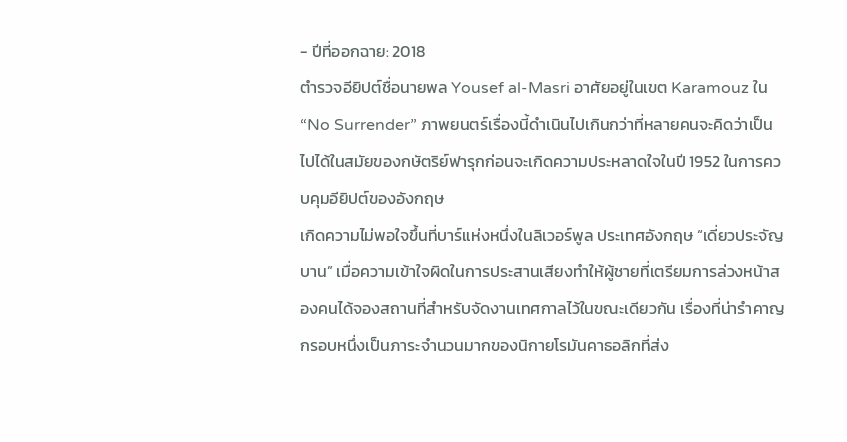- ปีที่ออกฉาย: 2018
ตำรวจอียิปต์ชื่อนายพล Yousef al-Masri อาศัยอยู่ในเขต Karamouz ใน “No Surrender” ภาพยนตร์เรื่องนี้ดำเนินไปเกินกว่าที่หลายคนจะคิดว่าเป็นไปได้ในสมัยของกษัตริย์ฟารุกก่อนจะเกิดความประหลาดใจในปี 1952 ในการควบคุมอียิปต์ของอังกฤษ
เกิดความไม่พอใจขึ้นที่บาร์แห่งหนึ่งในลิเวอร์พูล ประเทศอังกฤษ “เดี่ยวประจัญบาน” เมื่อความเข้าใจผิดในการประสานเสียงทำให้ผู้ชายที่เตรียมการล่วงหน้าสองคนได้จองสถานที่สำหรับจัดงานเทศกาลไว้ในขณะเดียวกัน เรื่องที่น่ารำคาญ
กรอบหนึ่งเป็นภาระจำนวนมากของนิกายโรมันคาธอลิกที่ส่ง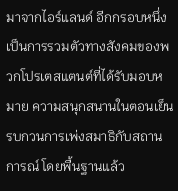มาจากไอร์แลนด์ อีกกรอบหนึ่งเป็นการรวมตัวทางสังคมของพวกโปรเตสแตนต์ที่ได้รับมอบหมาย ความสนุกสนานในตอนเย็นรบกวนการเพ่งสมาธิกับสถานการณ์ โดยพื้นฐานแล้ว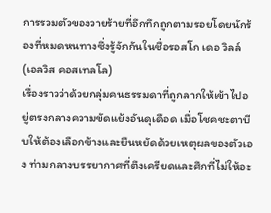การรวมตัวของวายร้ายที่อึกทึกถูกตามรอยโดยนักร้องที่หมดหนทางซึ่งรู้จักกันในชื่อรอสโก เดอ วิลล์ (เอลวิส คอสเทลโล)
เรื่องราวว่าด้วยกลุ่มคนธรรมดาที่ถูกลากให้เข้าไปอยู่ตรงกลางความขัดแย้งอันดุเดือด เมื่อโชคชะตาบีบให้ต้องเลือกข้างและยืนหยัดด้วยเหตุผลของตัวเอง ท่ามกลางบรรยากาศที่ตึงเครียดและศึกที่ไม่ให้อะ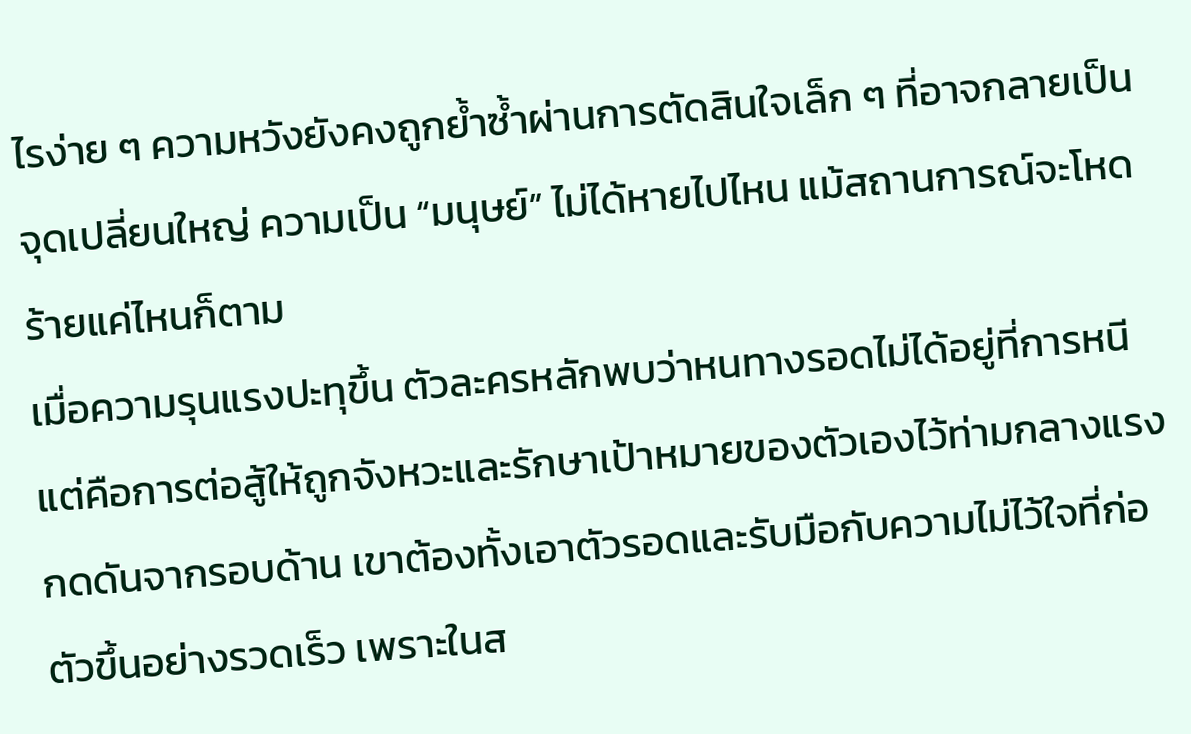ไรง่าย ๆ ความหวังยังคงถูกย้ำซ้ำผ่านการตัดสินใจเล็ก ๆ ที่อาจกลายเป็นจุดเปลี่ยนใหญ่ ความเป็น “มนุษย์” ไม่ได้หายไปไหน แม้สถานการณ์จะโหดร้ายแค่ไหนก็ตาม
เมื่อความรุนแรงปะทุขึ้น ตัวละครหลักพบว่าหนทางรอดไม่ได้อยู่ที่การหนี แต่คือการต่อสู้ให้ถูกจังหวะและรักษาเป้าหมายของตัวเองไว้ท่ามกลางแรงกดดันจากรอบด้าน เขาต้องทั้งเอาตัวรอดและรับมือกับความไม่ไว้ใจที่ก่อตัวขึ้นอย่างรวดเร็ว เพราะในส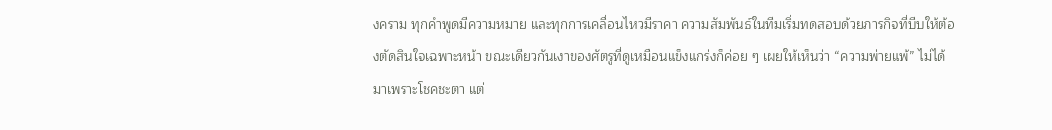งคราม ทุกคำพูดมีความหมาย และทุกการเคลื่อนไหวมีราคา ความสัมพันธ์ในทีมเริ่มทดสอบด้วยภารกิจที่บีบให้ต้องตัดสินใจเฉพาะหน้า ขณะเดียวกันเงาของศัตรูที่ดูเหมือนแข็งแกร่งก็ค่อย ๆ เผยให้เห็นว่า “ความพ่ายแพ้” ไม่ได้มาเพราะโชคชะตา แต่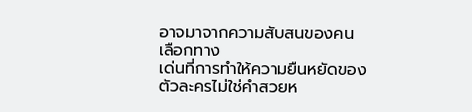อาจมาจากความสับสนของคนเลือกทาง
เด่นที่การทำให้ความยืนหยัดของตัวละครไม่ใช่คำสวยห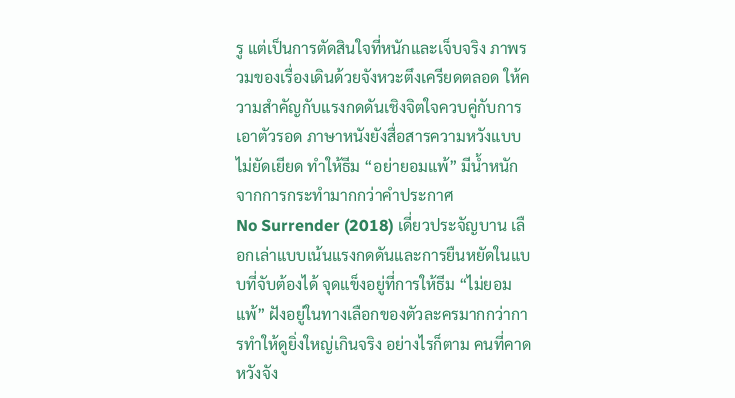รู แต่เป็นการตัดสินใจที่หนักและเจ็บจริง ภาพรวมของเรื่องเดินด้วยจังหวะตึงเครียดตลอด ให้ความสำคัญกับแรงกดดันเชิงจิตใจควบคู่กับการเอาตัวรอด ภาษาหนังยังสื่อสารความหวังแบบไม่ยัดเยียด ทำให้ธีม “อย่ายอมแพ้” มีน้ำหนักจากการกระทำมากกว่าคำประกาศ
No Surrender (2018) เดี่ยวประจัญบาน เลือกเล่าแบบเน้นแรงกดดันและการยืนหยัดในแบบที่จับต้องได้ จุดแข็งอยู่ที่การให้ธีม “ไม่ยอมแพ้” ฝังอยู่ในทางเลือกของตัวละครมากกว่าการทำให้ดูยิ่งใหญ่เกินจริง อย่างไรก็ตาม คนที่คาดหวังจัง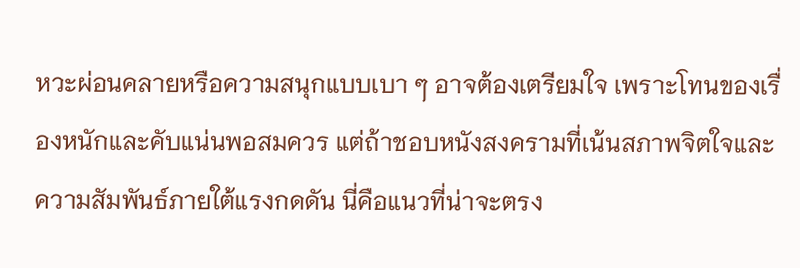หวะผ่อนคลายหรือความสนุกแบบเบา ๆ อาจต้องเตรียมใจ เพราะโทนของเรื่องหนักและคับแน่นพอสมควร แต่ถ้าชอบหนังสงครามที่เน้นสภาพจิตใจและความสัมพันธ์ภายใต้แรงกดดัน นี่คือแนวที่น่าจะตรง